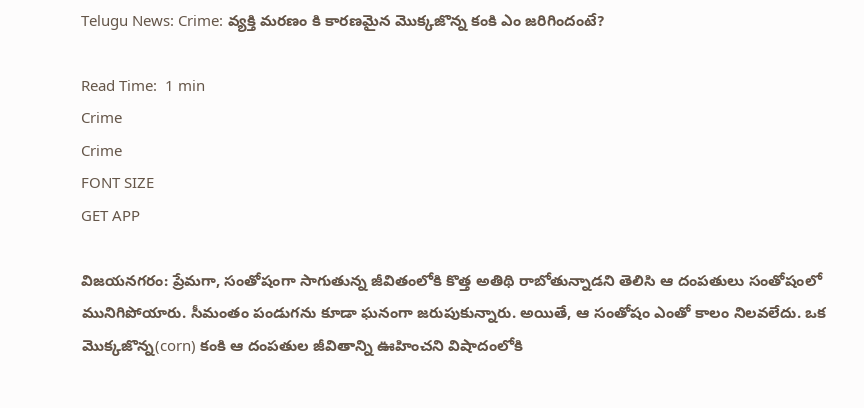Telugu News: Crime: వ్యక్తి మరణం కి కారణమైన మొక్కజొన్న కంకి ఎం జరిగిందంటే?

Read Time:  1 min
Crime
Crime
FONT SIZE
GET APP

విజయనగరం: ప్రేమగా, సంతోషంగా సాగుతున్న జీవితంలోకి కొత్త అతిథి రాబోతున్నాడని తెలిసి ఆ దంపతులు సంతోషంలో మునిగిపోయారు. సీమంతం పండుగను కూడా ఘనంగా జరుపుకున్నారు. అయితే, ఆ సంతోషం ఎంతో కాలం నిలవలేదు. ఒక మొక్కజొన్న(corn) కంకి ఆ దంపతుల జీవితాన్ని ఊహించని విషాదంలోకి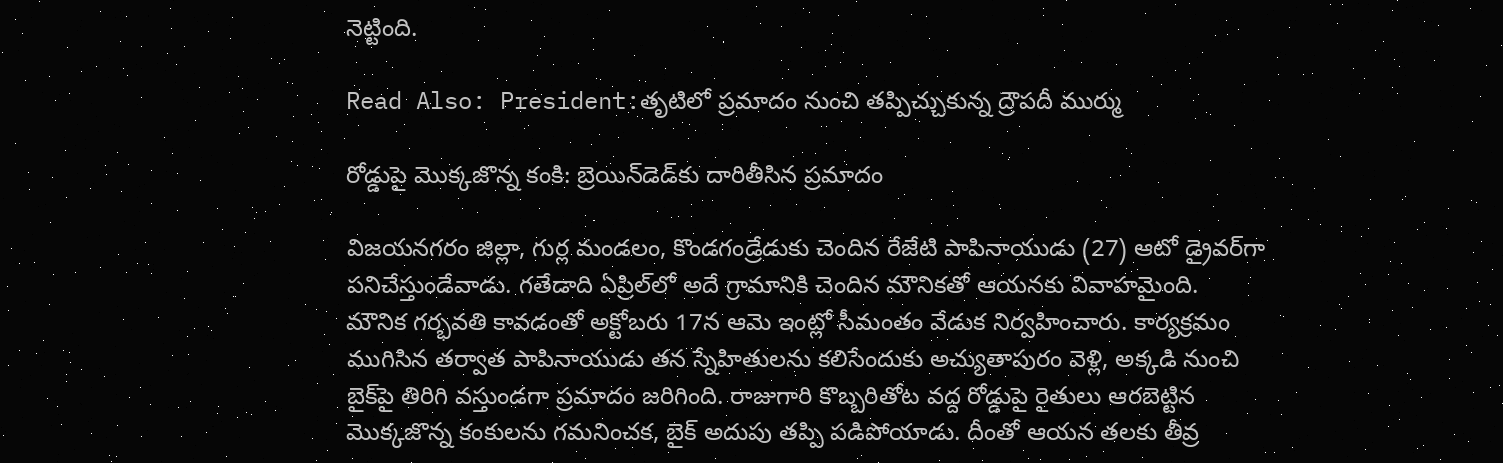నెట్టింది.

Read Also: President:తృటిలో ప్రమాదం నుంచి తప్పిచ్చుకున్న ద్రౌపదీ ముర్ము

రోడ్డుపై మొక్కజొన్న కంకి: బ్రెయిన్‌డెడ్‌కు దారితీసిన ప్రమాదం

విజయనగరం జిల్లా, గుర్ల మండలం, కొండగండ్రేడుకు చెందిన రేజేటి పాపినాయుడు (27) ఆటో డ్రైవర్‌గా పనిచేస్తుండేవాడు. గతేడాది ఏప్రిల్‌లో అదే గ్రామానికి చెందిన మౌనికతో ఆయనకు వివాహమైంది. మౌనిక గర్భవతి కావడంతో అక్టోబరు 17న ఆమె ఇంట్లో సీమంతం వేడుక నిర్వహించారు. కార్యక్రమం ముగిసిన తర్వాత పాపినాయుడు తన స్నేహితులను కలిసేందుకు అచ్యుతాపురం వెళ్లి, అక్కడి నుంచి బైక్‌పై తిరిగి వస్తుండగా ప్రమాదం జరిగింది. రాజుగారి కొబ్బరితోట వద్ద రోడ్డుపై రైతులు ఆరబెట్టిన మొక్కజొన్న కంకులను గమనించక, బైక్ అదుపు తప్పి పడిపోయాడు. దీంతో ఆయన తలకు తీవ్ర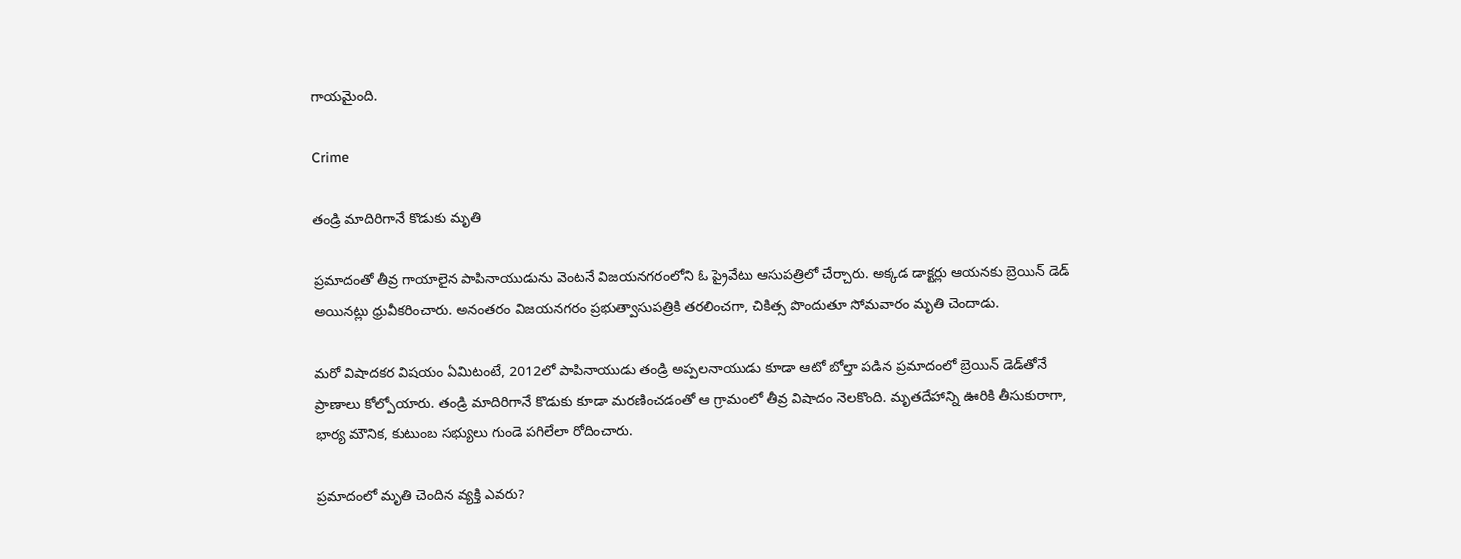గాయమైంది.

Crime

తండ్రి మాదిరిగానే కొడుకు మృతి

ప్రమాదంతో తీవ్ర గాయాలైన పాపినాయుడును వెంటనే విజయనగరంలోని ఓ ప్రైవేటు ఆసుపత్రిలో చేర్చారు. అక్కడ డాక్టర్లు ఆయనకు బ్రెయిన్‌ డెడ్‌ అయినట్లు ధ్రువీకరించారు. అనంతరం విజయనగరం ప్రభుత్వాసుపత్రికి తరలించగా, చికిత్స పొందుతూ సోమవారం మృతి చెందాడు.

మరో విషాదకర విషయం ఏమిటంటే, 2012లో పాపినాయుడు తండ్రి అప్పలనాయుడు కూడా ఆటో బోల్తా పడిన ప్రమాదంలో బ్రెయిన్‌ డెడ్‌తోనే ప్రాణాలు కోల్పోయారు. తండ్రి మాదిరిగానే కొడుకు కూడా మరణించడంతో ఆ గ్రామంలో తీవ్ర విషాదం నెలకొంది. మృతదేహాన్ని ఊరికి తీసుకురాగా, భార్య మౌనిక, కుటుంబ సభ్యులు గుండె పగిలేలా రోదించారు.

ప్రమాదంలో మృతి చెందిన వ్యక్తి ఎవరు?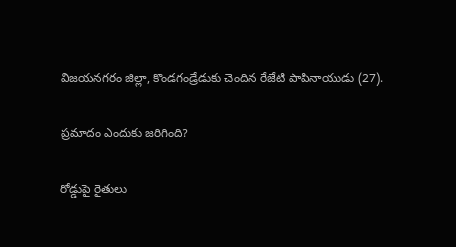విజయనగరం జిల్లా, కొండగండ్రేడుకు చెందిన రేజేటి పాపినాయుడు (27).

ప్రమాదం ఎందుకు జరిగింది?

రోడ్డుపై రైతులు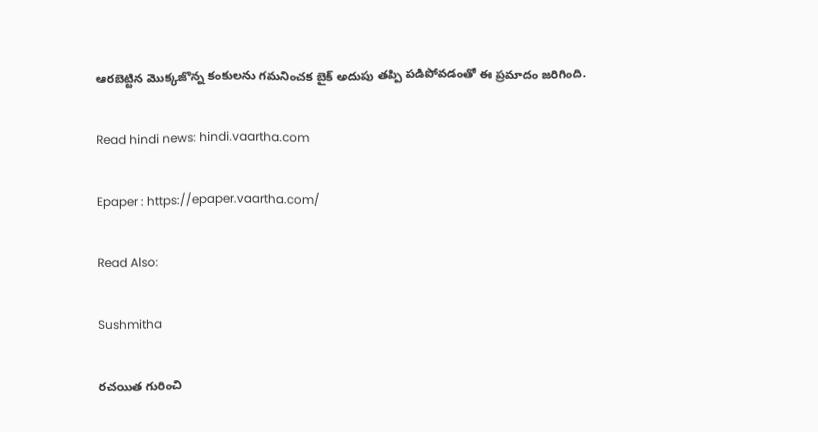ఆరబెట్టిన మొక్కజొన్న కంకులను గమనించక బైక్ అదుపు తప్పి పడిపోవడంతో ఈ ప్రమాదం జరిగింది.

Read hindi news: hindi.vaartha.com

Epaper : https://epaper.vaartha.com/

Read Also:

Sushmitha

రచయిత గురించి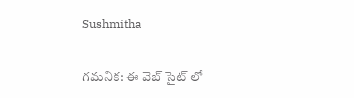Sushmitha

గమనిక: ఈ వెబ్ సైట్ లో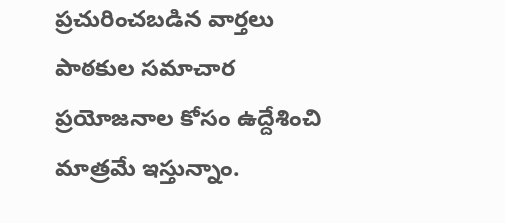ప్రచురించబడిన వార్తలు పాఠకుల సమాచార ప్రయోజనాల కోసం ఉద్దేశించి మాత్రమే ఇస్తున్నాం.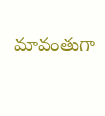మావంతుగా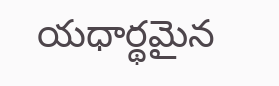యధార్థమైన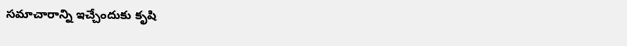సమాచారాన్ని ఇచ్చేందుకు కృషి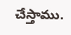చేస్తాము.